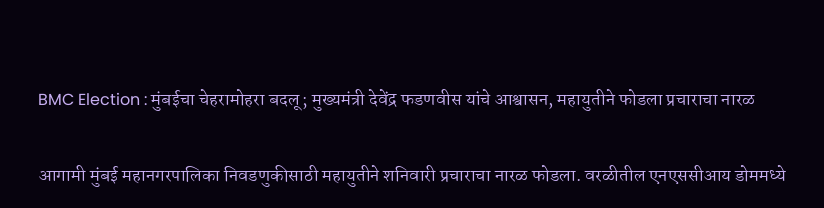BMC Election : मुंबईचा चेहरामोहरा बदलू; मुख्यमंत्री देवेंद्र फडणवीस यांचे आश्वासन, महायुतीने फोडला प्रचाराचा नारळ

आगामी मुंबई महानगरपालिका निवडणुकीसाठी महायुतीने शनिवारी प्रचाराचा नारळ फोडला. वरळीतील एनएससीआय डोममध्ये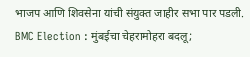भाजप आणि शिवसेना यांची संयुक्त जाहीर सभा पार पडली.
BMC Election : मुंबईचा चेहरामोहरा बदलू;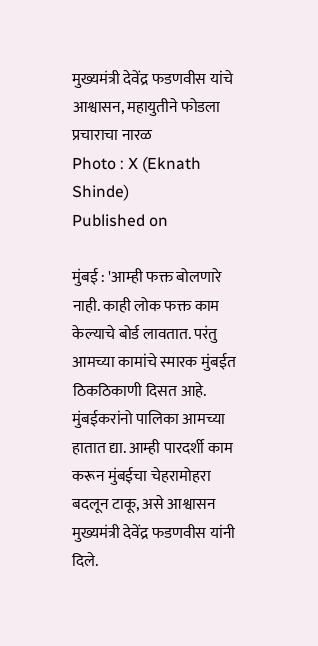मुख्यमंत्री देवेंद्र फडणवीस यांचे आश्वासन, महायुतीने फोडला प्रचाराचा नारळ
Photo : X (Eknath Shinde)
Published on

मुंबई : 'आम्ही फक्त बोलणारे नाही. काही लोक फक्त काम केल्याचे बोर्ड लावतात. परंतु आमच्या कामांचे स्मारक मुंबईत ठिकठिकाणी दिसत आहे. मुंबईकरांनो पालिका आमच्या हातात द्या. आम्ही पारदर्शी काम करून मुंबईचा चेहरामोहरा बदलून टाकू, असे आश्वासन मुख्यमंत्री देवेंद्र फडणवीस यांनी दिले.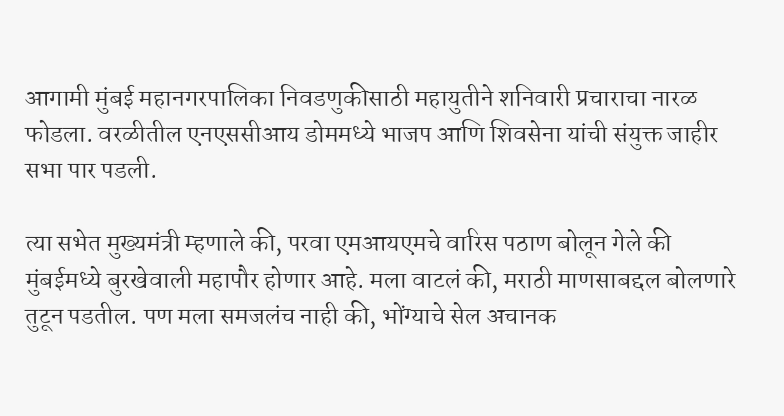आगामी मुंबई महानगरपालिका निवडणुकीसाठी महायुतीने शनिवारी प्रचाराचा नारळ फोडला. वरळीतील एनएससीआय डोममध्ये भाजप आणि शिवसेना यांची संयुक्त जाहीर सभा पार पडली.

त्या सभेत मुख्यमंत्री म्हणाले की, परवा एमआयएमचे वारिस पठाण बोलून गेले की मुंबईमध्ये बुरखेवाली महापौर होणार आहे. मला वाटलं की, मराठी माणसाबद्दल बोलणारे तुटून पडतील. पण मला समजलंच नाही की, भोंग्याचे सेल अचानक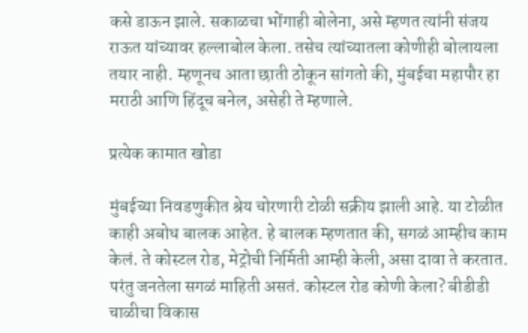कसे डाऊन झाले. सकाळचा भोंगाही बोलेना, असे म्हणत त्यांनी संजय राऊत यांच्यावर हल्लाबोल केला. तसेच त्यांच्यातला कोणीही बोलायला तयार नाही. म्हणूनच आता छाती ठोकून सांगतो की, मुंबईचा महापौर हा मराठी आणि हिंदूच बनेल, असेही ते म्हणाले.

प्रत्येक कामात खोडा

मुंबईच्या निवडणुकीत श्रेय चोरणारी टोळी सक्रीय झाली आहे. या टोळीत काही अबोध बालक आहेत. हे बालक म्हणतात की, सगळं आम्हीच काम केलं. ते कोस्टल रोड, मेट्रोची निर्मिती आम्ही केली, असा दावा ते करतात. परंतु जनतेला सगळं माहिती असतं. कोस्टल रोड कोणी केला? बीडीडी चाळीचा विकास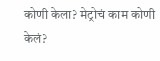कोणी केला? मेट्रोचं काम कोणी केलं?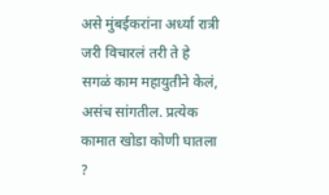असे मुंबईकरांना अर्ध्या रात्री जरी विचारलं तरी ते हे सगळं काम महायुतीने केलं, असंच सांगतील. प्रत्येक कामात खोडा कोणी घातला ?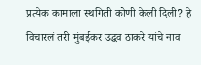प्रत्येक कामाला स्थगिती कोणी केली दिली? हे विचारलं तरी मुंबईकर उद्धव ठाकरे यांचे नाव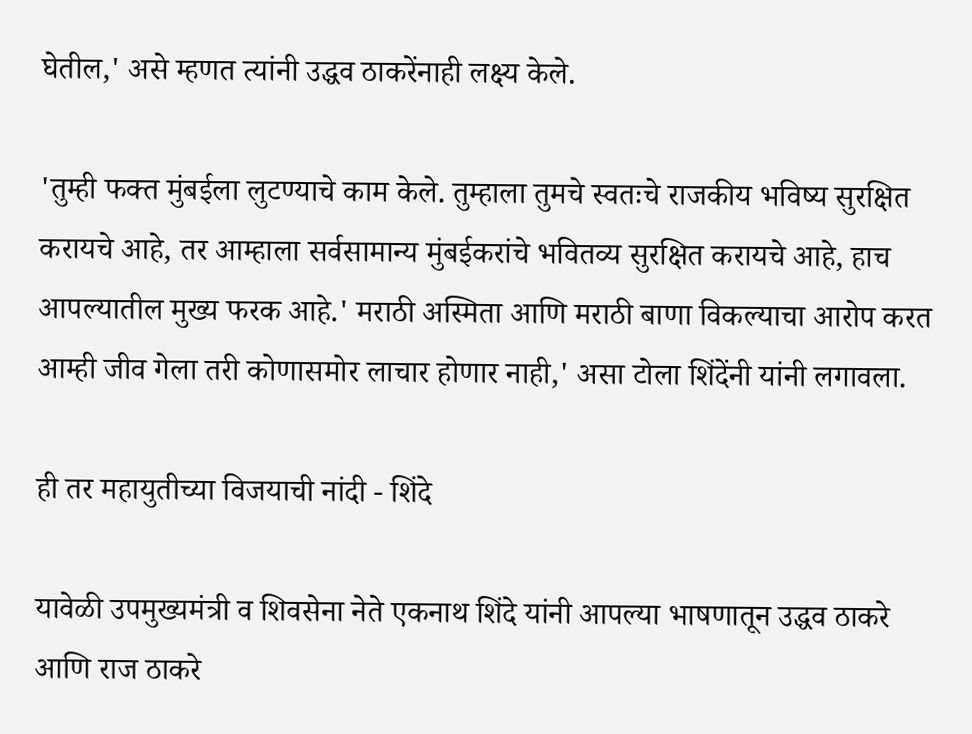घेतील,' असे म्हणत त्यांनी उद्धव ठाकरेंनाही लक्ष्य केले.

'तुम्ही फक्त मुंबईला लुटण्याचे काम केले. तुम्हाला तुमचे स्वतःचे राजकीय भविष्य सुरक्षित करायचे आहे, तर आम्हाला सर्वसामान्य मुंबईकरांचे भवितव्य सुरक्षित करायचे आहे, हाच आपल्यातील मुख्य फरक आहे.' मराठी अस्मिता आणि मराठी बाणा विकल्याचा आरोप करत आम्ही जीव गेला तरी कोणासमोर लाचार होणार नाही,' असा टोला शिंदेंनी यांनी लगावला.

ही तर महायुतीच्या विजयाची नांदी - शिंदे

यावेळी उपमुख्यमंत्री व शिवसेना नेते एकनाथ शिंदे यांनी आपल्या भाषणातून उद्धव ठाकरे आणि राज ठाकरे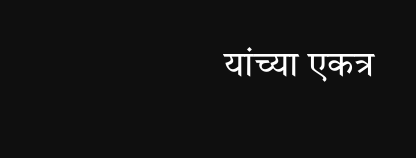यांच्या एकत्र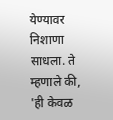येण्यावर निशाणा साधला. ते म्हणाले की, 'ही केवळ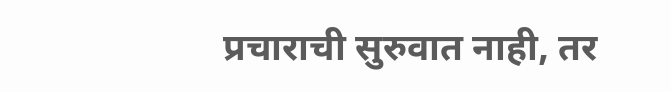प्रचाराची सुरुवात नाही, तर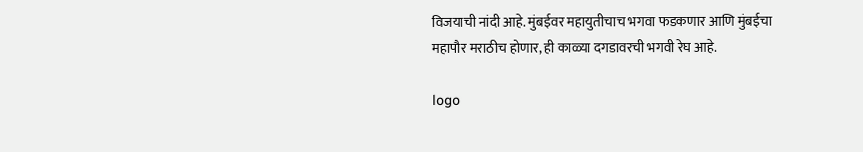विजयाची नांदी आहे. मुंबईवर महायुतीचाच भगवा फडकणार आणि मुंबईचा महापौर मराठीच होणार, ही काळ्या दगडावरची भगवी रेघ आहे.

logo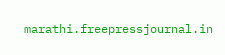marathi.freepressjournal.in